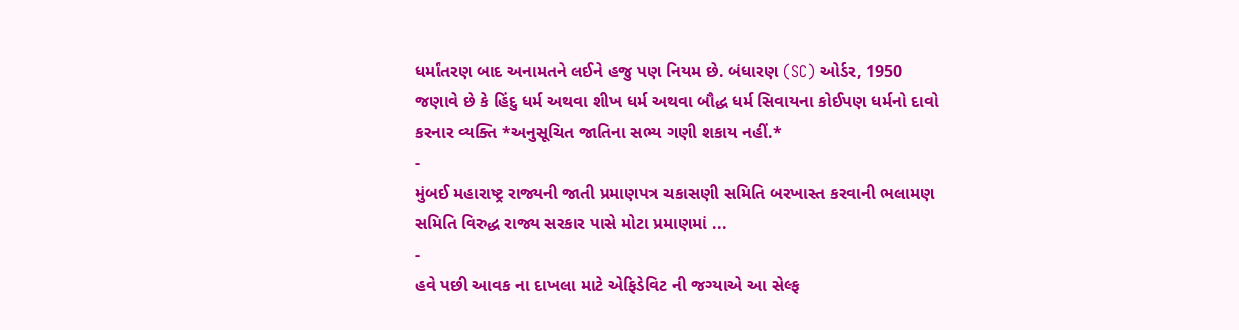ધર્માંતરણ બાદ અનામતને લઈને હજુ પણ નિયમ છે. બંધારણ (SC) ઓર્ડર, 1950 જણાવે છે કે હિંદુ ધર્મ અથવા શીખ ધર્મ અથવા બૌદ્ધ ધર્મ સિવાયના કોઈપણ ધર્મનો દાવો કરનાર વ્યક્તિ *અનુસૂચિત જાતિના સભ્ય ગણી શકાય નહીં.*
-
મુંબઈ મહારાષ્ટ્ર રાજ્યની જાતી પ્રમાણપત્ર ચકાસણી સમિતિ બરખાસ્ત કરવાની ભલામણ સમિતિ વિરુદ્ધ રાજ્ય સરકાર પાસે મોટા પ્રમાણમાં ...
-
હવે પછી આવક ના દાખલા માટે એફિડેવિટ ની જગ્યાએ આ સેલ્ફ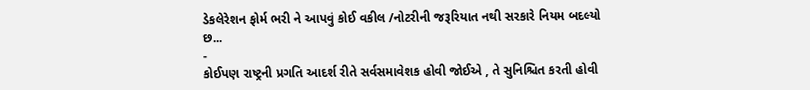ડેકલેરેશન ફોર્મ ભરી ને આપવું કોઈ વકીલ /નોટરીની જરૂરિયાત નથી સરકારે નિયમ બદલ્યો છ...
-
કોઈપણ રાષ્ટ્રની પ્રગતિ આદર્શ રીતે સર્વસમાવેશક હોવી જોઈએ , તે સુનિશ્ચિત કરતી હોવી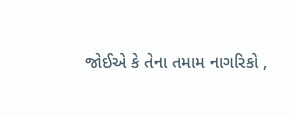જોઈએ કે તેના તમામ નાગરિકો ,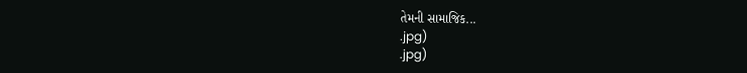તેમની સામાજિક...
.jpg)
.jpg)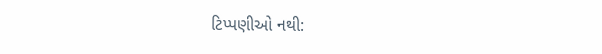ટિપ્પણીઓ નથી: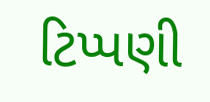ટિપ્પણી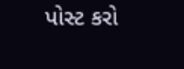પોસ્ટ કરો